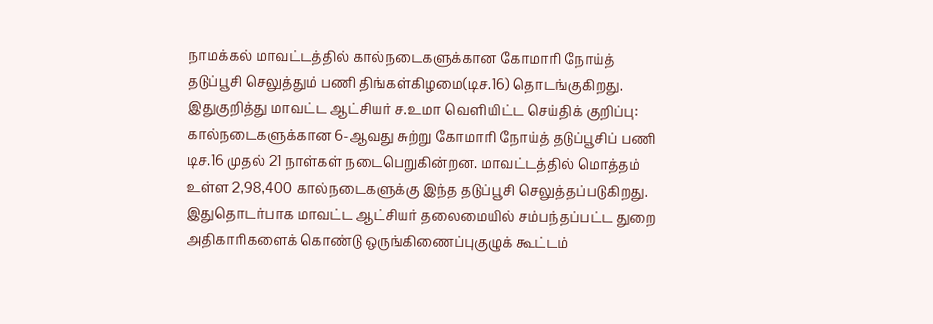நாமக்கல் மாவட்டத்தில் கால்நடைகளுக்கான கோமாரி நோய்த் தடுப்பூசி செலுத்தும் பணி திங்கள்கிழமை(டிச.16) தொடங்குகிறது.
இதுகுறித்து மாவட்ட ஆட்சியர் ச.உமா வெளியிட்ட செய்திக் குறிப்பு: கால்நடைகளுக்கான 6-ஆவது சுற்று கோமாரி நோய்த் தடுப்பூசிப் பணி டிச.16 முதல் 21 நாள்கள் நடைபெறுகின்றன. மாவட்டத்தில் மொத்தம் உள்ள 2,98,400 கால்நடைகளுக்கு இந்த தடுப்பூசி செலுத்தப்படுகிறது. இதுதொடர்பாக மாவட்ட ஆட்சியர் தலைமையில் சம்பந்தப்பட்ட துறை அதிகாரிகளைக் கொண்டு ஒருங்கிணைப்புகுழுக் கூட்டம்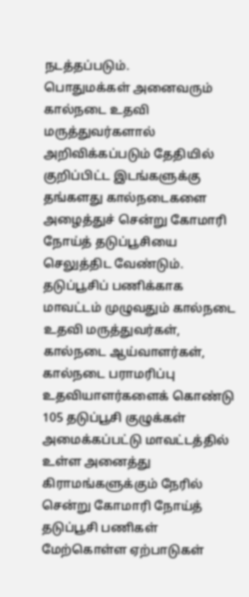நடத்தப்படும்.
பொதுமக்கள் அனைவரும் கால்நடை உதவி மருத்துவர்களால் அறிவிக்கப்படும் தேதியில் குறிப்பிட்ட இடங்களுக்கு தங்களது கால்நடைகளை அழைத்துச் சென்று கோமாரி நோய்த் தடுப்பூசியை செலுத்திட வேண்டும். தடுப்பூசிப் பணிக்காக மாவட்டம் முழுவதும் கால்நடை உதவி மருத்துவர்கள், கால்நடை ஆய்வாளர்கள், கால்நடை பராமரிப்பு உதவியாளர்களைக் கொண்டு 105 தடுப்பூசி குழுக்கள் அமைக்கப்பட்டு மாவட்டத்தில் உள்ள அனைத்து கிராமங்களுக்கும் நேரில் சென்று கோமாரி நோய்த் தடுப்பூசி பணிகள் மேற்கொள்ள ஏற்பாடுகள்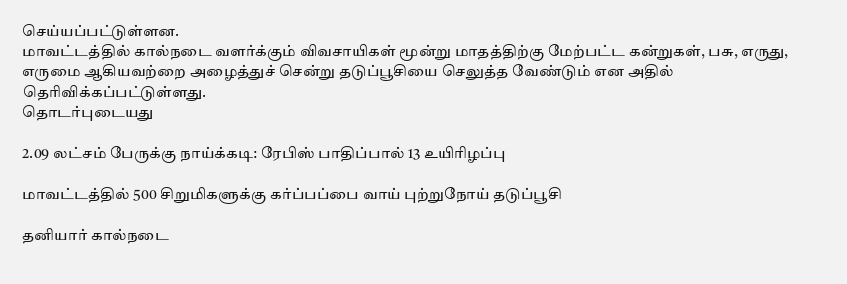செய்யப்பட்டுள்ளன.
மாவட்டத்தில் கால்நடை வளர்க்கும் விவசாயிகள் மூன்று மாதத்திற்கு மேற்பட்ட கன்றுகள், பசு, எருது, எருமை ஆகியவற்றை அழைத்துச் சென்று தடுப்பூசியை செலுத்த வேண்டும் என அதில் தெரிவிக்கப்பட்டுள்ளது.
தொடர்புடையது

2.09 லட்சம் பேருக்கு நாய்க்கடி: ரேபிஸ் பாதிப்பால் 13 உயிரிழப்பு

மாவட்டத்தில் 500 சிறுமிகளுக்கு கர்ப்பப்பை வாய் புற்றுநோய் தடுப்பூசி

தனியார் கால்நடை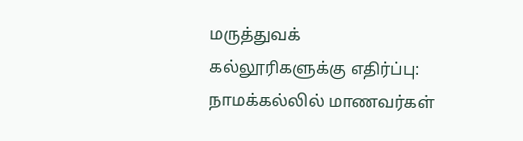மருத்துவக் கல்லூரிகளுக்கு எதிர்ப்பு: நாமக்கல்லில் மாணவர்கள்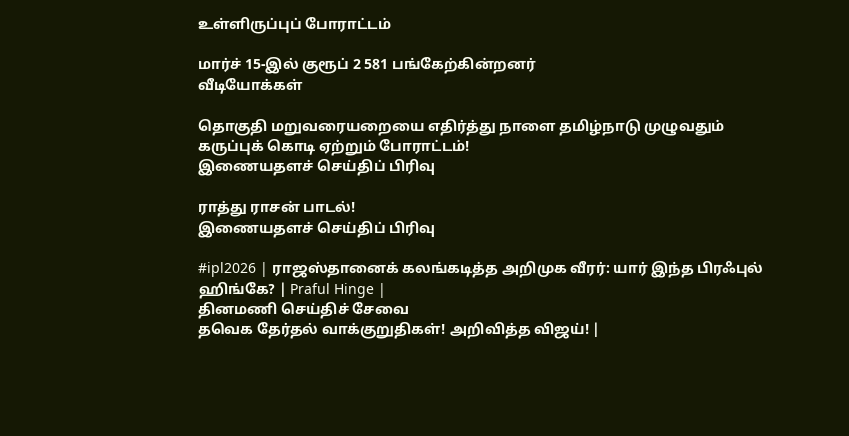உள்ளிருப்புப் போராட்டம்

மார்ச் 15-இல் குரூப் 2 581 பங்கேற்கின்றனர்
வீடியோக்கள்

தொகுதி மறுவரையறையை எதிர்த்து நாளை தமிழ்நாடு முழுவதும் கருப்புக் கொடி ஏற்றும் போராட்டம்!
இணையதளச் செய்திப் பிரிவு

ராத்து ராசன் பாடல்!
இணையதளச் செய்திப் பிரிவு

#ipl2026 | ராஜஸ்தானைக் கலங்கடித்த அறிமுக வீரர்: யார் இந்த பிரஃபுல் ஹிங்கே? | Praful Hinge |
தினமணி செய்திச் சேவை
தவெக தேர்தல் வாக்குறுதிகள்! அறிவித்த விஜய்! |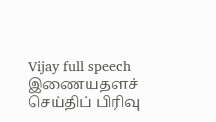Vijay full speech
இணையதளச் செய்திப் பிரிவு